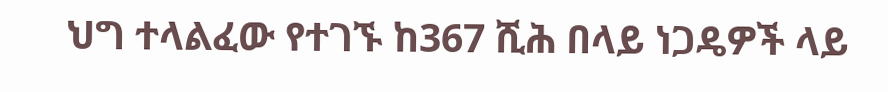ህግ ተላልፈው የተገኙ ከ367 ሺሕ በላይ ነጋዴዎች ላይ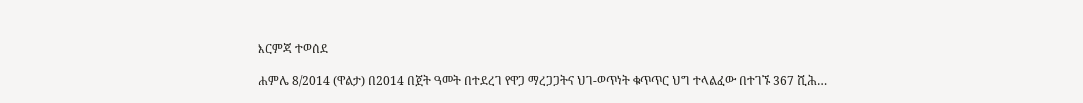እርምጃ ተወሰደ

ሐምሌ 8/2014 (ዋልታ) በ2014 በጀት ዓመት በተደረገ የዋጋ ማረጋጋትና ህገ-ወጥነት ቁጥጥር ህግ ተላልፈው በተገኙ 367 ሺሕ…